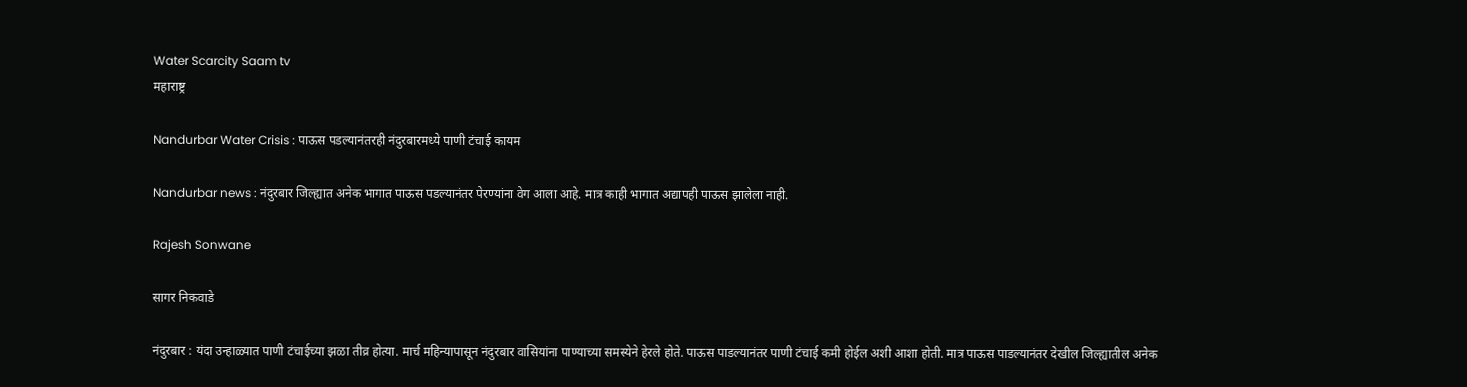Water Scarcity Saam tv
महाराष्ट्र

Nandurbar Water Crisis : पाऊस पडल्यानंतरही नंदुरबारमध्ये पाणी टंचाई कायम

Nandurbar news : नंदुरबार जिल्ह्यात अनेक भागात पाऊस पडल्यानंतर पेरण्यांना वेग आला आहे. मात्र काही भागात अद्यापही पाऊस झालेला नाही.

Rajesh Sonwane

सागर निकवाडे

नंदुरबार : यंदा उन्हाळ्यात पाणी टंचाईच्या झळा तीव्र होत्या. मार्च महिन्यापासून नंदुरबार वासियांना पाण्याच्या समस्येने हेरले होते. पाऊस पाडल्यानंतर पाणी टंचाई कमी होईल अशी आशा होती. मात्र पाऊस पाडल्यानंतर देखील जिल्ह्यातील अनेक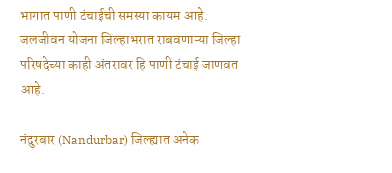भागात पाणी टंचाईची समस्या कायम आहे. जलजीवन योजना जिल्हाभरात राबवणाऱ्या जिल्हा परिषदेच्या काही अंतरावर हि पाणी टंचाई जाणवत आहे.

नंदुरबार (Nandurbar) जिल्ह्यात अनेक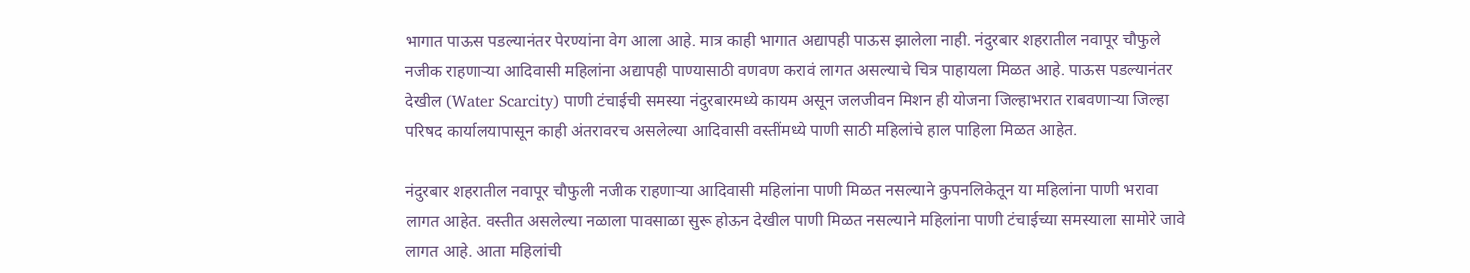भागात पाऊस पडल्यानंतर पेरण्यांना वेग आला आहे. मात्र काही भागात अद्यापही पाऊस झालेला नाही. नंदुरबार शहरातील नवापूर चौफुले नजीक राहणाऱ्या आदिवासी महिलांना अद्यापही पाण्यासाठी वणवण करावं लागत असल्याचे चित्र पाहायला मिळत आहे. पाऊस पडल्यानंतर देखील (Water Scarcity) पाणी टंचाईची समस्या नंदुरबारमध्ये कायम असून जलजीवन मिशन ही योजना जिल्हाभरात राबवणाऱ्या जिल्हा परिषद कार्यालयापासून काही अंतरावरच असलेल्या आदिवासी वस्तींमध्ये पाणी साठी महिलांचे हाल पाहिला मिळत आहेत.

नंदुरबार शहरातील नवापूर चौफुली नजीक राहणाऱ्या आदिवासी महिलांना पाणी मिळत नसल्याने कुपनलिकेतून या महिलांना पाणी भरावा लागत आहेत. वस्तीत असलेल्या नळाला पावसाळा सुरू होऊन देखील पाणी मिळत नसल्याने महिलांना पाणी टंचाईच्या समस्याला सामोरे जावे लागत आहे. आता महिलांची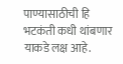पाण्यासाठीची हि भटकंती कधी थांबणार याकडे लक्ष आहे.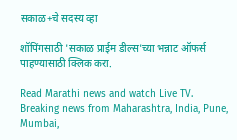सकाळ+चे सदस्य व्हा

शॉपिंगसाठी 'सकाळ प्राईम डील्स'च्या भन्नाट ऑफर्स पाहण्यासाठी क्लिक करा.

Read Marathi news and watch Live TV. Breaking news from Maharashtra, India, Pune, Mumbai,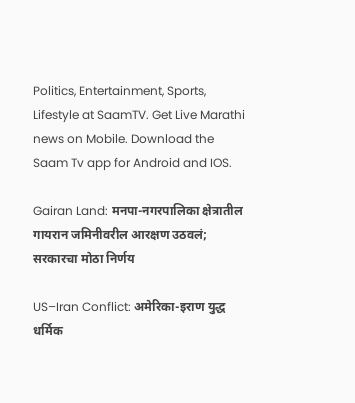Politics, Entertainment, Sports, Lifestyle at SaamTV. Get Live Marathi news on Mobile. Download the Saam Tv app for Android and IOS.

Gairan Land: मनपा-नगरपालिका क्षेत्रातील गायरान जमिनीवरील आरक्षण उठवलं; सरकारचा मोठा निर्णय

US–Iran Conflict: अमेरिका-इराण युद्ध धर्मिक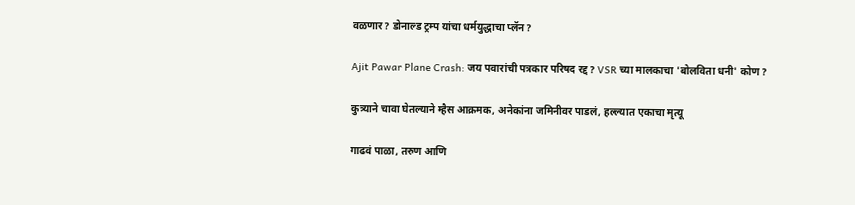वळणार? डोनाल्ड ट्रम्प यांचा धर्मयुद्धाचा प्लॅन?

Ajit Pawar Plane Crash: जय पवारांची पत्रकार परिषद रद्द? VSR च्या मालकाचा 'बोलविता धनी' कोण?

कुत्र्याने चावा घेतल्याने म्हैस आक्रमक, अनेकांना जमिनीवर पाडलं, हल्ल्यात एकाचा मृत्यू

गाढवं पाळा, तरुण आणि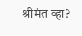श्रीमंत व्हा?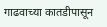गाढवाच्या कातडीपासून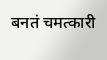बनतं चमत्कारी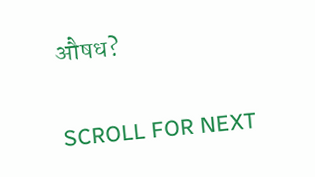औषध?

SCROLL FOR NEXT